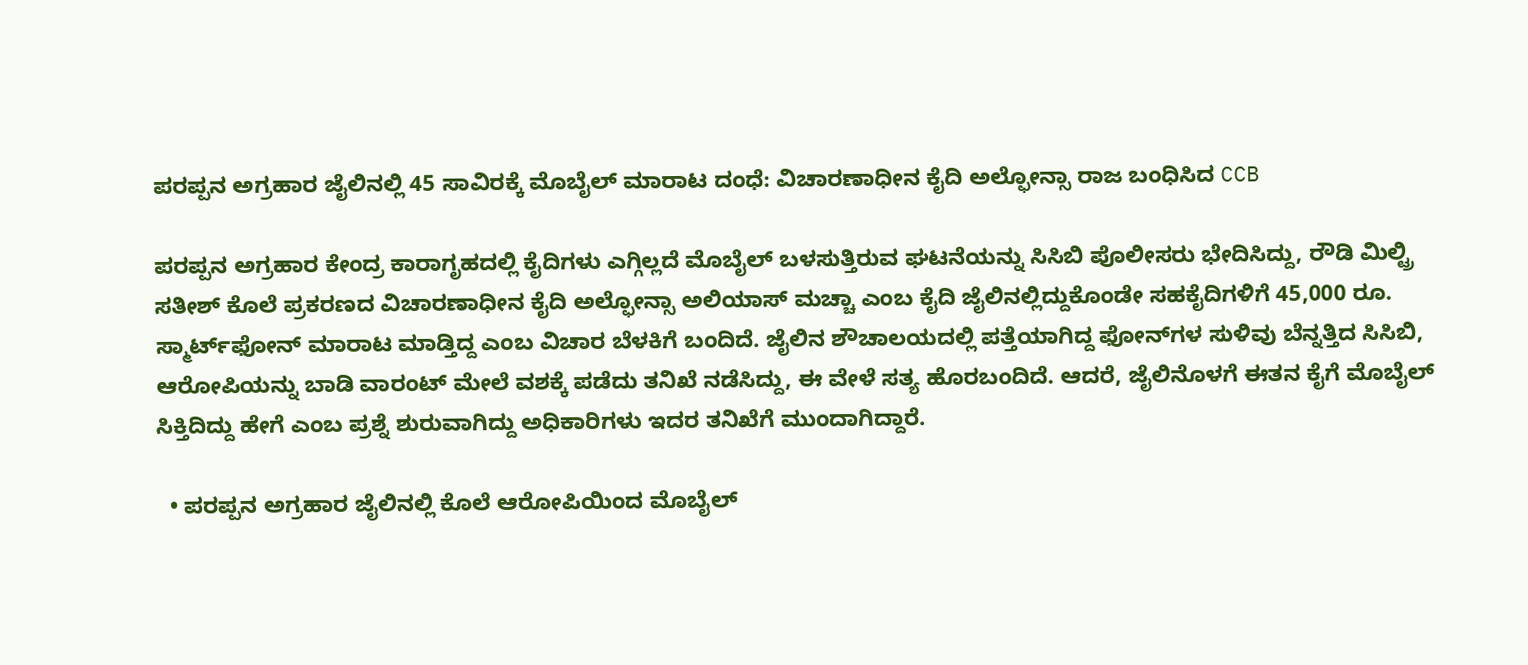ಪರಪ್ಪನ ಅಗ್ರಹಾರ ಜೈಲಿನಲ್ಲಿ 45 ಸಾವಿರಕ್ಕೆ ಮೊಬೈಲ್‌ ಮಾರಾಟ ದಂಧೆ: ವಿಚಾರಣಾಧೀನ ಕೈದಿ ಅಲ್ಫೋನ್ಸಾ ರಾಜ ಬಂಧಿಸಿದ CCB

ಪರಪ್ಪನ ಅಗ್ರಹಾರ ಕೇಂದ್ರ ಕಾರಾಗೃಹದಲ್ಲಿ ಕೈದಿಗಳು ಎಗ್ಗಿಲ್ಲದೆ ಮೊಬೈಲ್ ಬಳಸುತ್ತಿರುವ ಘಟನೆಯನ್ನು ಸಿಸಿಬಿ ಪೊಲೀಸರು ಭೇದಿಸಿದ್ದು, ರೌಡಿ ಮಿಲ್ಟ್ರಿ ಸತೀಶ್ ಕೊಲೆ ಪ್ರಕರಣದ ವಿಚಾರಣಾಧೀನ ಕೈದಿ ಅಲ್ಫೋನ್ಸಾ ಅಲಿಯಾಸ್ ಮಚ್ಚಾ ಎಂಬ ಕೈದಿ ಜೈಲಿನಲ್ಲಿದ್ದುಕೊಂಡೇ ಸಹಕೈದಿಗಳಿಗೆ 45,000 ರೂ. ಸ್ಮಾರ್ಟ್‌ಫೋನ್ ಮಾರಾಟ ಮಾಡ್ತಿದ್ದ ಎಂಬ ವಿಚಾರ ಬೆಳಕಿಗೆ ಬಂದಿದೆ. ಜೈಲಿನ ಶೌಚಾಲಯದಲ್ಲಿ ಪತ್ತೆಯಾಗಿದ್ದ ಫೋನ್‌ಗಳ ಸುಳಿವು ಬೆನ್ನತ್ತಿದ ಸಿಸಿಬಿ, ಆರೋಪಿಯನ್ನು ಬಾಡಿ ವಾರಂಟ್ ಮೇಲೆ ವಶಕ್ಕೆ ಪಡೆದು ತನಿಖೆ ನಡೆಸಿದ್ದು, ಈ ವೇಳೆ ಸತ್ಯ ಹೊರಬಂದಿದೆ. ಆದರೆ, ಜೈಲಿನೊಳಗೆ ಈತನ ಕೈಗೆ ಮೊಬೈಲ್‌ ಸಿಕ್ತಿದಿದ್ದು ಹೇಗೆ ಎಂಬ ಪ್ರಶ್ನೆ ಶುರುವಾಗಿದ್ದು ಅಧಿಕಾರಿಗಳು ಇದರ ತನಿಖೆಗೆ ಮುಂದಾಗಿದ್ದಾರೆ.

  • ಪರಪ್ಪನ ಅಗ್ರಹಾರ ಜೈಲಿನಲ್ಲಿ ಕೊಲೆ ಆರೋಪಿಯಿಂದ ಮೊಬೈಲ್‌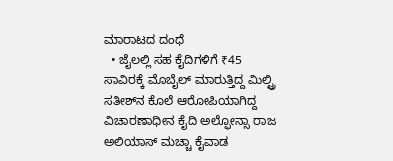ಮಾರಾಟದ ದಂಧೆ
  • ಜೈಲಲ್ಲಿ ಸಹ ಕೈದಿಗಳಿಗೆ ₹45 ಸಾವಿರಕ್ಕೆ ಮೊಬೈಲ್‌ ಮಾರುತ್ತಿದ್ದ ಮಿಲ್ಟ್ರಿ ಸತೀಶ್‌ನ ಕೊಲೆ ಆರೋಪಿಯಾಗಿದ್ದ ವಿಚಾರಣಾಧೀನ ಕೈದಿ ಅಲ್ಫೋನ್ಸಾ ರಾಜ ಅಲಿಯಾಸ್‌ ಮಚ್ಚಾ ಕೈವಾಡ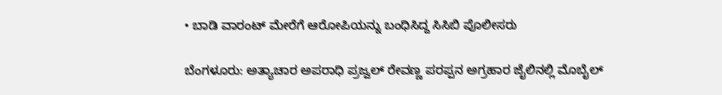• ಬಾಡಿ ವಾರಂಟ್‌ ಮೇರೆಗೆ ಆರೋಪಿಯನ್ನು ಬಂಧಿಸಿದ್ದ ಸಿಸಿಬಿ ಪೊಲೀಸರು

ಬೆಂಗಳೂರು: ಅತ್ಯಾಚಾರ ಅಪರಾಧಿ ಪ್ರಜ್ವಲ್‌ ರೇವಣ್ಣ ಪರಪ್ಪನ ಅಗ್ರಹಾರ ಜೈಲಿನಲ್ಲಿ ಮೊಬೈಲ್‌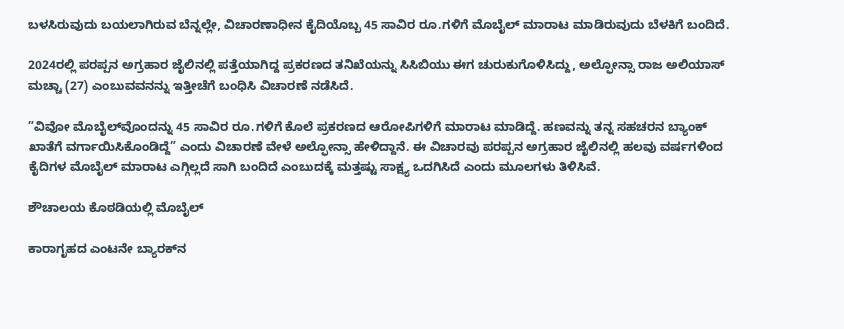ಬಳಸಿರುವುದು ಬಯಲಾಗಿರುವ ಬೆನ್ನಲ್ಲೇ, ವಿಚಾರಣಾಧೀನ ಕೈದಿಯೊಬ್ಬ 45 ಸಾವಿರ ರೂ.ಗಳಿಗೆ ಮೊಬೈಲ್‌ ಮಾರಾಟ ಮಾಡಿರುವುದು ಬೆಳಕಿಗೆ ಬಂದಿದೆ.

2024ರಲ್ಲಿ ಪರಪ್ಪನ ಅಗ್ರಹಾರ ಜೈಲಿನಲ್ಲಿ ಪತ್ತೆಯಾಗಿದ್ದ ಪ್ರಕರಣದ ತನಿಖೆಯನ್ನು ಸಿಸಿಬಿಯು ಈಗ ಚುರುಕುಗೊಳಿಸಿದ್ದು, ಅಲ್ಫೋನ್ಸಾ ರಾಜ ಅಲಿಯಾಸ್‌ ಮಚ್ಚಾ (27) ಎಂಬುವವನನ್ನು ಇತ್ತೀಚೆಗೆ ಬಂಧಿಸಿ ವಿಚಾರಣೆ ನಡೆಸಿದೆ.

”ವಿವೋ ಮೊಬೈಲ್‌ವೊಂದನ್ನು 45 ಸಾವಿರ ರೂ.ಗಳಿಗೆ ಕೊಲೆ ಪ್ರಕರಣದ ಆರೋಪಿಗಳಿಗೆ ಮಾರಾಟ ಮಾಡಿದ್ದೆ. ಹಣವನ್ನು ತನ್ನ ಸಹಚರನ ಬ್ಯಾಂಕ್‌ ಖಾತೆಗೆ ವರ್ಗಾಯಿಸಿಕೊಂಡಿದ್ದೆ” ಎಂದು ವಿಚಾರಣೆ ವೇಳೆ ಅಲ್ಫೋನ್ಸಾ ಹೇಳಿದ್ದಾನೆ. ಈ ವಿಚಾರವು ಪರಪ್ಪನ ಅಗ್ರಹಾರ ಜೈಲಿನಲ್ಲಿ ಹಲವು ವರ್ಷಗಳಿಂದ ಕೈದಿಗಳ ಮೊಬೈಲ್‌ ಮಾರಾಟ ಎಗ್ಗಿಲ್ಲದೆ ಸಾಗಿ ಬಂದಿದೆ ಎಂಬುದಕ್ಕೆ ಮತ್ತಷ್ಟು ಸಾಕ್ಷ್ಯ ಒದಗಿಸಿದೆ ಎಂದು ಮೂಲಗಳು ತಿಳಿಸಿವೆ.

ಶೌಚಾಲಯ ಕೊಠಡಿಯಲ್ಲಿ ಮೊಬೈಲ್‌

ಕಾರಾಗೃಹದ ಎಂಟನೇ ಬ್ಯಾರಕ್‌ನ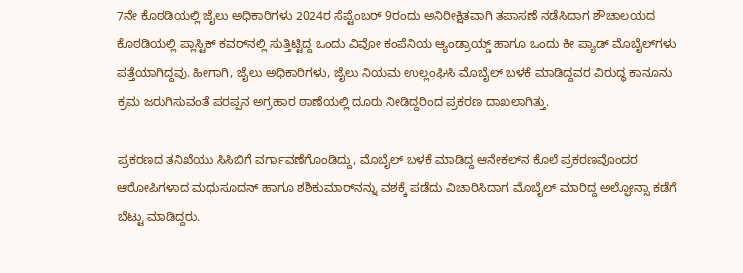7ನೇ ಕೊಠಡಿಯಲ್ಲಿ ಜೈಲು ಅಧಿಕಾರಿಗಳು 2024ರ ಸೆಪ್ಟೆಂಬರ್‌ 9ರಂದು ಅನಿರೀಕ್ಷಿತವಾಗಿ ತಪಾಸಣೆ ನಡೆಸಿದಾಗ ಶೌಚಾಲಯದ ಕೊಠಡಿಯಲ್ಲಿ ಪ್ಲಾಸ್ಟಿಕ್‌ ಕವರ್‌ನಲ್ಲಿ ಸುತ್ತಿಟ್ಟಿದ್ದ ಒಂದು ವಿವೋ ಕಂಪೆನಿಯ ಆ್ಯಂಡ್ರಾಯ್ಡ್‌ ಹಾಗೂ ಒಂದು ಕೀ ಪ್ಯಾಡ್‌ ಮೊಬೈಲ್‌ಗಳು ಪತ್ತೆಯಾಗಿದ್ದವು. ಹೀಗಾಗಿ, ಜೈಲು ಅಧಿಕಾರಿಗಳು, ಜೈಲು ನಿಯಮ ಉಲ್ಲಂಘಿಸಿ ಮೊಬೈಲ್‌ ಬಳಕೆ ಮಾಡಿದ್ದವರ ವಿರುದ್ಧ ಕಾನೂನು ಕ್ರಮ ಜರುಗಿಸುವಂತೆ ಪರಪ್ಪನ ಅಗ್ರಹಾರ ಠಾಣೆಯಲ್ಲಿ ದೂರು ನೀಡಿದ್ದರಿಂದ ಪ್ರಕರಣ ದಾಖಲಾಗಿತ್ತು.

ಪ್ರಕರಣದ ತನಿಖೆಯು ಸಿಸಿಬಿಗೆ ವರ್ಗಾವಣೆಗೊಂಡಿದ್ದು, ಮೊಬೈಲ್‌ ಬಳಕೆ ಮಾಡಿದ್ದ ಆನೇಕಲ್‌ನ ಕೊಲೆ ಪ್ರಕರಣವೊಂದರ ಆರೋಪಿಗಳಾದ ಮಧುಸೂದನ್‌ ಹಾಗೂ ಶಶಿಕುಮಾರ್‌ನನ್ನು ವಶಕ್ಕೆ ಪಡೆದು ವಿಚಾರಿಸಿದಾಗ ಮೊಬೈಲ್‌ ಮಾರಿದ್ದ ಅಲ್ಫೋನ್ಸಾ ಕಡೆಗೆ ಬೆಟ್ಟು ಮಾಡಿದ್ದರು.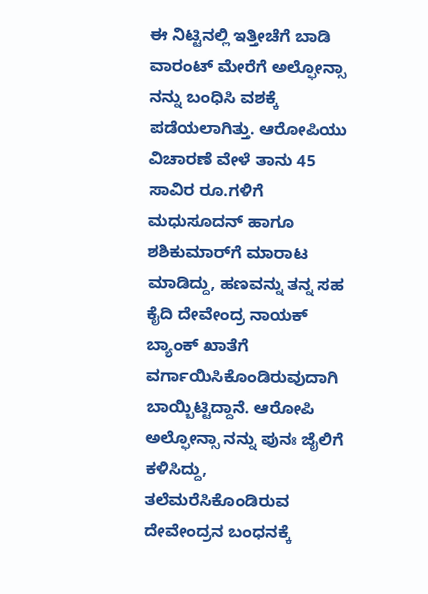ಈ ನಿಟ್ಟಿನಲ್ಲಿ ಇತ್ತೀಚೆಗೆ ಬಾಡಿ ವಾರಂಟ್‌ ಮೇರೆಗೆ ಅಲ್ಫೋನ್ಸಾ ನನ್ನು ಬಂಧಿಸಿ ವಶಕ್ಕೆ ಪಡೆಯಲಾಗಿತ್ತು. ಆರೋಪಿಯು ವಿಚಾರಣೆ ವೇಳೆ ತಾನು 45 ಸಾವಿರ ರೂ.ಗಳಿಗೆ ಮಧುಸೂದನ್‌ ಹಾಗೂ ಶಶಿಕುಮಾರ್‌ಗೆ ಮಾರಾಟ ಮಾಡಿದ್ದು, ಹಣವನ್ನು ತನ್ನ ಸಹ ಕೈದಿ ದೇವೇಂದ್ರ ನಾಯಕ್‌ ಬ್ಯಾಂಕ್‌ ಖಾತೆಗೆ ವರ್ಗಾಯಿಸಿಕೊಂಡಿರುವುದಾಗಿ ಬಾಯ್ಬಿಟ್ಟಿದ್ದಾನೆ. ಆರೋಪಿ ಅಲ್ಫೋನ್ಸಾ ನನ್ನು ಪುನಃ ಜೈಲಿಗೆ ಕಳಿಸಿದ್ದು, ತಲೆಮರೆಸಿಕೊಂಡಿರುವ ದೇವೇಂದ್ರನ ಬಂಧನಕ್ಕೆ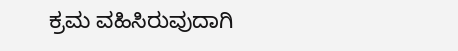ಕ್ರಮ ವಹಿಸಿರುವುದಾಗಿ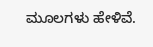ಮೂಲಗಳು ಹೇಳಿವೆ.